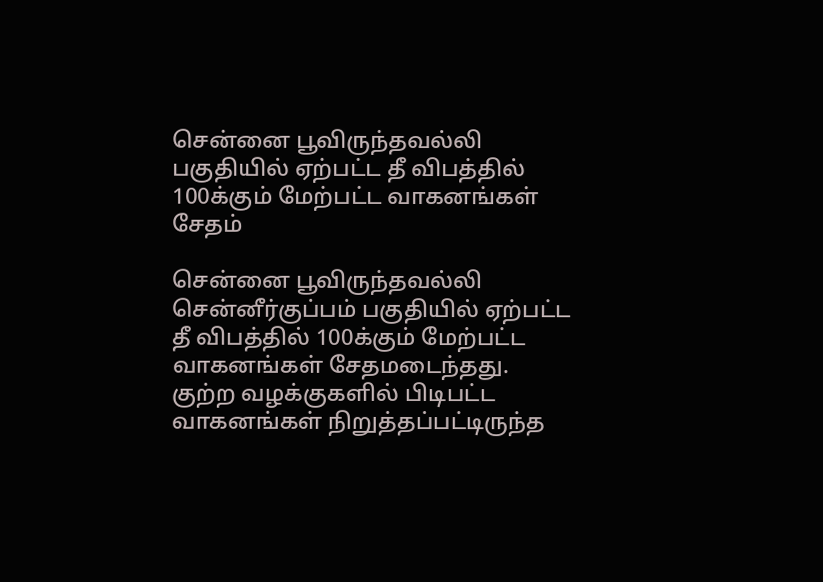சென்னை பூவிருந்தவல்லி பகுதியில் ஏற்பட்ட தீ விபத்தில் 100க்கும் மேற்பட்ட வாகனங்கள் சேதம்

சென்னை பூவிருந்தவல்லி சென்னீர்குப்பம் பகுதியில் ஏற்பட்ட தீ விபத்தில் 100க்கும் மேற்பட்ட வாகனங்கள் சேதமடைந்தது. குற்ற வழக்குகளில் பிடிபட்ட வாகனங்கள் நிறுத்தப்பட்டிருந்த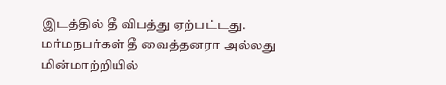இடத்தில் தீ விபத்து ஏற்பட்டது. மர்மநபர்கள் தீ வைத்தனரா அல்லது மின்மாற்றியில்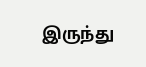இருந்து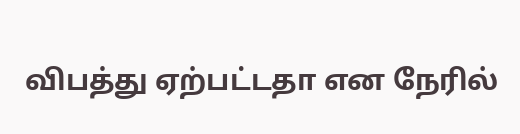விபத்து ஏற்பட்டதா என நேரில்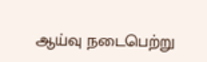ஆய்வு நடைபெற்று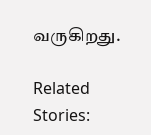வருகிறது.

Related Stories: